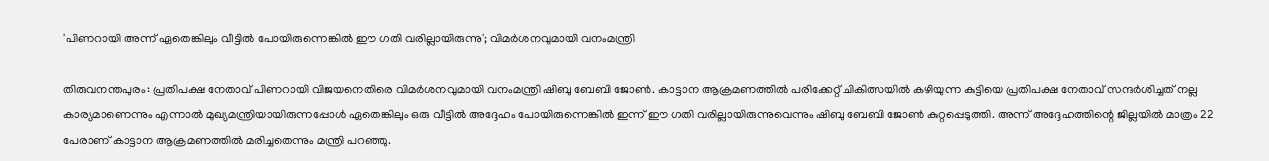'പിണറായി അന്ന് ഏതെങ്കിലും വീട്ടിൽ പോയിരുന്നെങ്കിൽ ഈ ഗതി വരില്ലായിരുന്നു'; വിമർശനവുമായി വനംമന്ത്രി

തിരുവനന്തപുരം: പ്രതിപക്ഷ നേതാവ് പിണറായി വിജയനെതിരെ വിമർശനവുമായി വനംമന്ത്രി ഷിബു ബേബി ജോൺ. കാട്ടാന ആക്രമണത്തിൽ പരിക്കേറ്റ് ചികിത്സയിൽ കഴിയുന്ന കുട്ടിയെ പ്രതിപക്ഷ നേതാവ് സന്ദർശിച്ചത് നല്ല കാര്യമാണെന്നും എന്നാൽ മുഖ്യമന്ത്രിയായിരുന്നപ്പോൾ ഏതെങ്കിലും ഒരു വീട്ടിൽ അദ്ദേഹം പോയിരുന്നെങ്കിൽ ഇന്ന് ഈ ഗതി വരില്ലായിരുന്നുവെന്നും ഷിബു ബേബി ജോൺ കുറ്റപ്പെടുത്തി. അന്ന് അദ്ദേഹത്തിന്റെ ജില്ലയിൽ മാത്രം 22 പേരാണ് കാട്ടാന ആക്രമണത്തിൽ മരിച്ചതെന്നും മന്ത്രി പറഞ്ഞു.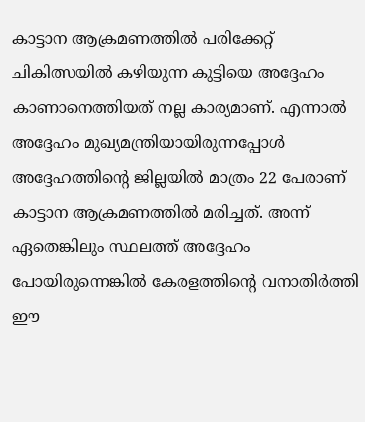കാട്ടാന ആക്രമണത്തിൽ പരിക്കേറ്റ് ചികിത്സയിൽ കഴിയുന്ന കുട്ടിയെ അദ്ദേഹം കാണാനെത്തിയത് നല്ല കാര്യമാണ്. എന്നാൽ അദ്ദേഹം മുഖ്യമന്ത്രിയായിരുന്നപ്പോൾ അദ്ദേഹത്തിന്റെ ജില്ലയിൽ മാത്രം 22 പേരാണ് കാട്ടാന ആക്രമണത്തിൽ മരിച്ചത്. അന്ന് ഏതെങ്കിലും സ്ഥലത്ത് അദ്ദേഹം പോയിരുന്നെങ്കിൽ കേരളത്തിന്റെ വനാതിർത്തി ഈ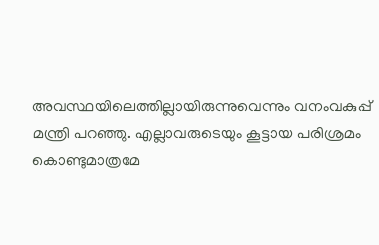അവസ്ഥയിലെത്തില്ലായിരുന്നുവെന്നും വനംവകുപ്പ് മന്ത്രി പറഞ്ഞു. എല്ലാവരുടെയും കൂട്ടായ പരിശ്രമം കൊണ്ടുമാത്രമേ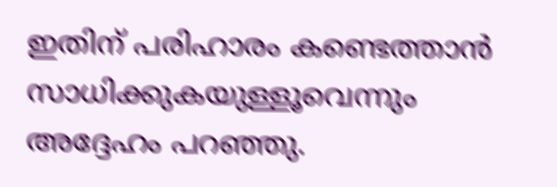ഇതിന് പരിഹാരം കണ്ടെത്താൻ സാധിക്കുകയുള്ളൂവെന്നും അദ്ദേഹം പറഞ്ഞു.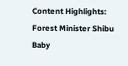Content Highlights: Forest Minister Shibu Baby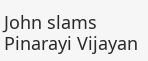John slams Pinarayi Vijayan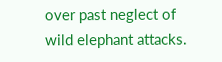over past neglect of wild elephant attacks.